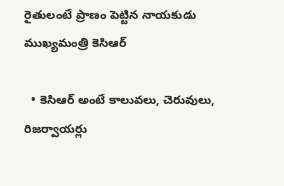రైతులంటే ప్రాణం పెట్టిన నాయకుడు ముఖ్యమంత్రి కెసిఆర్‌

  • కెసిఆర్‌ అం‌టే కాలువలు, చెరువులు, రిజర్వాయర్లు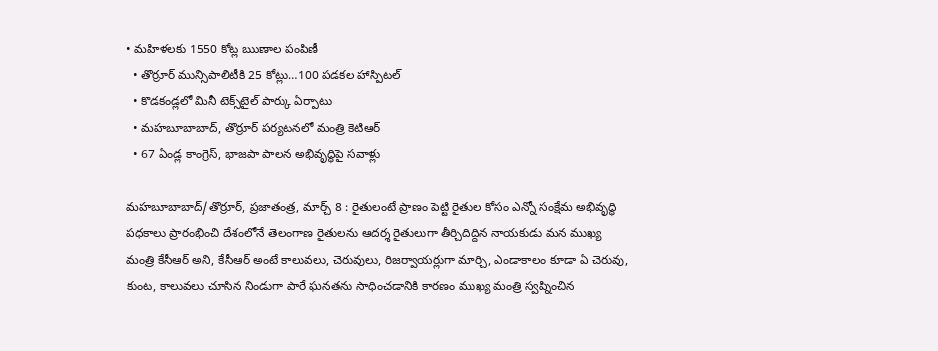• మహిళలకు 1550 కోట్ల ఋణాల పంపిణీ
  • తొర్రూర్‌ ‌మున్సిపాలిటీకి 25 కోట్లు…100 పడకల హాస్పిటల్‌
  • కొడకండ్లలో మినీ టెక్స్‌టైల్‌ ‌పార్కు ఏర్పాటు
  • మహబూబాబాద్‌, తొర్రూర్‌ ‌పర్యటనలో మంత్రి కెటిఆర్‌
  • 67 ఏం‌డ్ల కాంగ్రెస్‌, భాజపా పాలన అభివృద్ధిపై సవాళ్లు

మహబూబాబాద్‌/తొర్రూర్‌, ప్రజాతంత్ర, మార్చ్ 8 : రైతులంటే ప్రాణం పెట్టి రైతుల కోసం ఎన్నో సంక్షేమ అభివృద్ధి పధకాలు ప్రారంభించి దేశంలోనే తెలంగాణ రైతులను ఆదర్శ రైతులుగా తీర్చిదిద్దిన నాయకుడు మన ముఖ్య మంత్రి కేసీఆర్‌ అని, కేసీఆర్‌ అం‌టే కాలువలు, చెరువులు, రిజర్వాయర్లుగా మార్చి, ఎండాకాలం కూడా ఏ చెరువు, కుంట, కాలువలు చూసిన నిండుగా పారే ఘనతను సాధించడానికి కారణం ముఖ్య మంత్రి స్వప్నించిన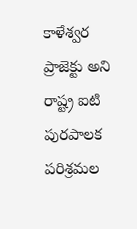కాళేశ్వర ప్రాజెక్టు అని రాష్ట్ర ఐటి  పురపాలక పరిశ్రమల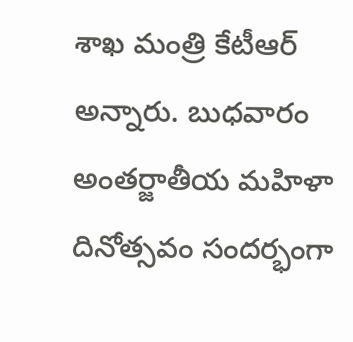శాఖ మంత్రి కేటీఆర్‌ అన్నారు. బుధవారం అంతర్జాతీయ మహిళా దినోత్సవం సందర్భంగా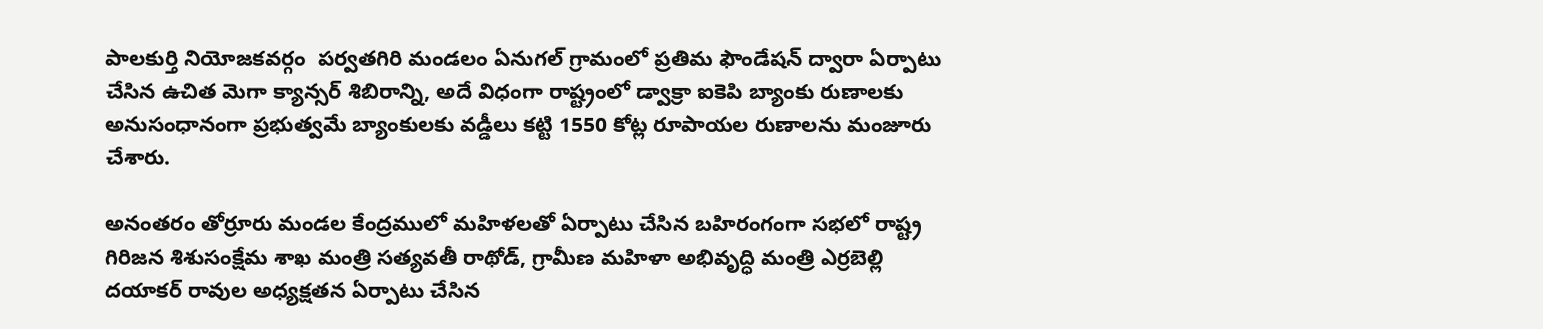పాలకుర్తి నియోజకవర్గం  పర్వతగిరి మండలం ఏనుగల్‌ ‌గ్రామంలో ప్రతిమ ఫౌండేషన్‌ ‌ద్వారా ఏర్పాటు చేసిన ఉచిత మెగా క్యాన్సర్‌ ‌శిబిరాన్ని, అదే విధంగా రాష్ట్రంలో డ్వాక్రా ఐకెపి బ్యాంకు రుణాలకు అనుసంధానంగా ప్రభుత్వమే బ్యాంకులకు వడ్డీలు కట్టి 1550 కోట్ల రూపాయల రుణాలను మంజూరు చేశారు.

అనంతరం తోర్రూరు మండల కేంద్రములో మహిళలతో ఏర్పాటు చేసిన బహిరంగంగా సభలో రాష్ట్ర గిరిజన శిశుసంక్షేమ శాఖ మంత్రి సత్యవతీ రాథోడ్‌, గ్రామీణ మహిళా అభివృద్ధి మంత్రి ఎర్రబెల్లి దయాకర్‌ ‌రావుల అధ్యక్షతన ఏర్పాటు చేసిన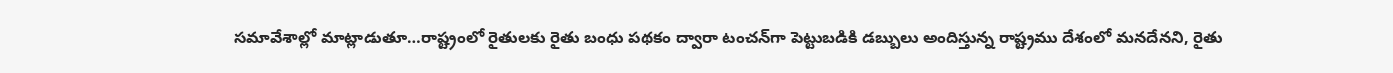సమావేశాల్లో మాట్లాడుతూ…రాష్ట్రంలో రైతులకు రైతు బంధు పథకం ద్వారా టంచన్‌గా పెట్టుబడికి డబ్బులు అందిస్తున్న రాష్ట్రము దేశంలో మనదేనని, రైతు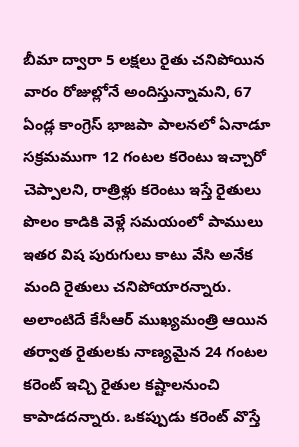బీమా ద్వారా 5 లక్షలు రైతు చనిపోయిన వారం రోజుల్లోనే అందిస్తున్నామని, 67 ఏండ్ల కాంగ్రెస్‌ ‌భాజపా పాలనలో ఏనాడూ సక్రమముగా 12 గంటల కరెంటు ఇచ్చారో చెప్పాలని, రాత్రిళ్లు కరెంటు ఇస్తే రైతులు పొలం కాడికి వెళ్లే సమయంలో పాములు ఇతర విష పురుగులు కాటు వేసి అనేక మంది రైతులు చనిపోయారన్నారు. అలాంటిదే కేసీఆర్‌ ‌ముఖ్యమంత్రి ఆయిన తర్వాత రైతులకు నాణ్యమైన 24 గంటల కరెంట్‌ ఇచ్చి రైతుల కష్టాలనుంచి కాపాడదన్నారు. ఒకప్పుడు కరెంట్‌ ‌వొస్తే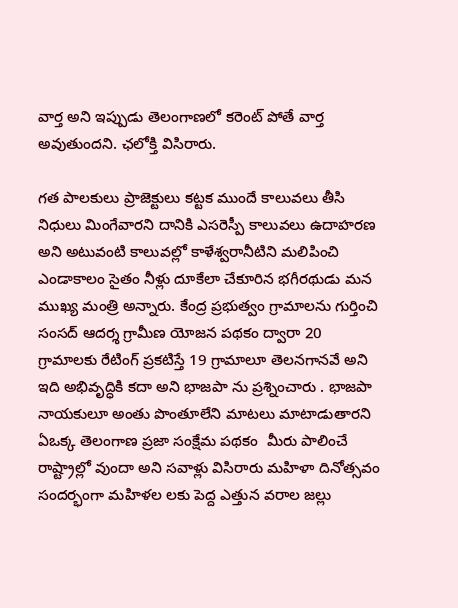వార్త అని ఇప్పుడు తెలంగాణలో కరెంట్‌ ‌పోతే వార్త అవుతుందని. ఛలోక్తి విసిరారు.

గత పాలకులు ప్రాజెక్టులు కట్టక ముందే కాలువలు తీసి నిధులు మింగేవారని దానికి ఎసరెస్పీ కాలువలు ఉదాహరణ అని అటువంటి కాలువల్లో కాళేశ్వరానీటిని మలిపించి ఎండాకాలం సైతం నీళ్లు దూకేలా చేకూరిన భగీరథుడు మన ముఖ్య మంత్రి అన్నారు. కేంద్ర ప్రభుత్వం గ్రామాలను గుర్తించి సంసద్‌ ఆదర్శ గ్రామీణ యోజన పథకం ద్వారా 20 గ్రామాలకు రేటింగ్‌ ‌ప్రకటిస్తే 19 గ్రామాలూ తెలనగానవే అని ఇది అభివృద్ధికి కదా అని భాజపా ను ప్రశ్నించారు . భాజపా నాయకులూ అంతు పొంతూలేని మాటలు మాటాడుతారని ఏఒక్క తెలంగాణ ప్రజా సంక్షేమ పథకం  మీరు పాలించే రాష్ట్రాల్లో వుందా అని సవాళ్లు విసిరారు మహిళా దినోత్సవం సందర్భంగా మహిళల లకు పెద్ద ఎత్తున వరాల జల్లు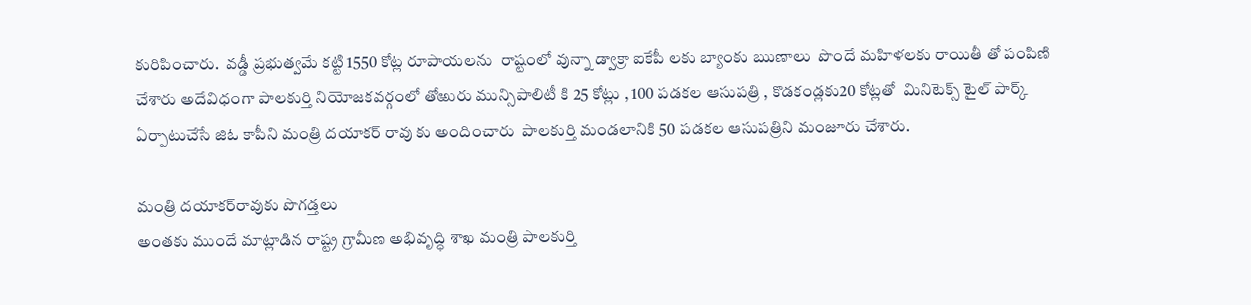కురిపించారు.  వడ్డీ ప్రభుత్వమే కట్టి 1550 కోట్ల రూపాయలను  రాష్టంలో వున్నా డ్వాక్రా ఐకేపీ లకు బ్యాంకు ఋణాలు  పొందే మహిళలకు రాయితీ తో పంపిణి చేశారు అదేవిధంగా పాలకుర్తి నియోజకవర్గంలో తోఱురు మున్సిపాలిటీ కి 25 కోట్లు , 100 పడకల ఆసుపత్రి , కొడకండ్లకు20 కోట్లతో  మినిటెక్స్ ‌టైల్‌ ‌పార్క్ ఏర్పాటుచేసే జిఓ కాపీని మంత్రి దయాకర్‌ ‌రావు కు అందించారు  పాలకుర్తి మండలానికి 50 పడకల ఆసుపత్రిని మంజూరు చేశారు.

మంత్రి దయాకర్‌రావుకు పొగడ్తలు
అంతకు ముందే మాట్లాడిన రాష్ట్ర గ్రామీణ అభివృద్ధి శాఖ మంత్రి పాలకుర్తి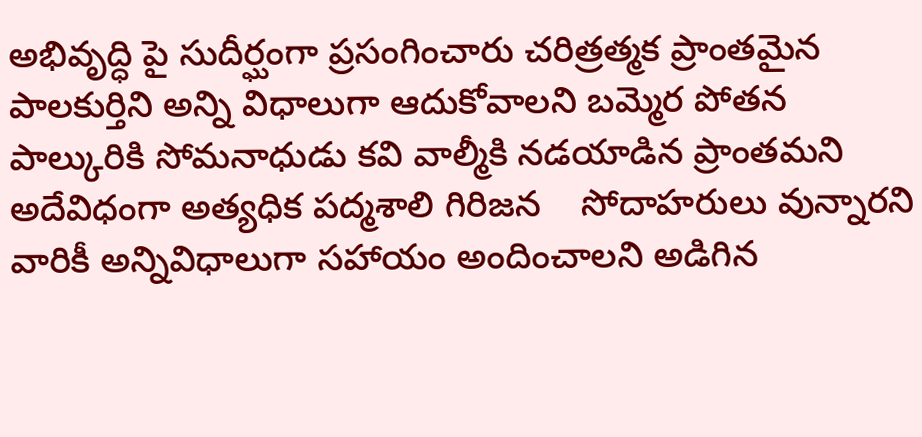అభివృద్ధి పై సుదీర్ఘంగా ప్రసంగించారు చరిత్రత్మక ప్రాంతమైన పాలకుర్తిని అన్ని విధాలుగా ఆదుకోవాలని బమ్మెర పోతన పాల్కురికి సోమనాధుడు కవి వాల్మీకి నడయాడిన ప్రాంతమని అదేవిధంగా అత్యధిక పద్మశాలి గిరిజన    సోదాహరులు వున్నారని వారికీ అన్నివిధాలుగా సహాయం అందించాలని అడిగిన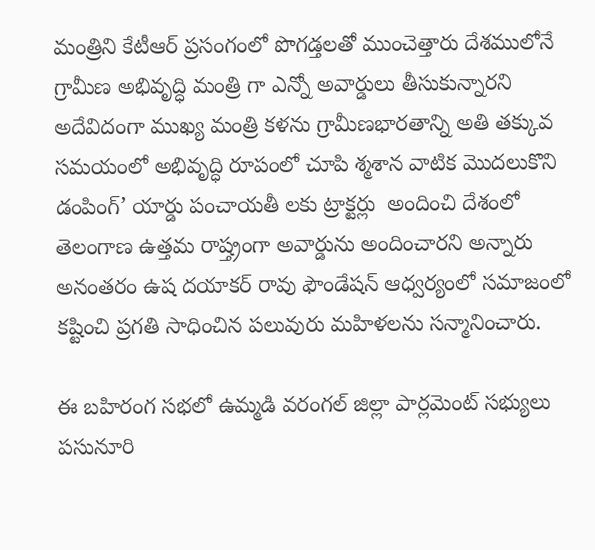మంత్రిని కేటీఆర్‌ ‌ప్రసంగంలో పొగడ్తలతో ముంచెత్తారు దేశములోనే గ్రామీణ అభివృద్ధి మంత్రి గా ఎన్నో అవార్డులు తీసుకున్నారని అదేవిదంగా ముఖ్య మంత్రి కళను గ్రామీణభారతాన్ని అతి తక్కువ సమయంలో అభివృద్ధి రూపంలో చూపి శ్మశాన వాటిక మొదలుకొని డంపింగ్‌’ యార్డు పంచాయతీ లకు ట్రాక్టర్లు  అందించి దేశంలో తెలంగాణ ఉత్తమ రాష్త్రంగా అవార్డును అందించారని అన్నారు అనంతరం ఉష దయాకర్‌ ‌రావు ఫౌండేషన్‌ ఆధ్వర్యంలో సమాజంలో కష్టించి ప్రగతి సాధించిన పలువురు మహిళలను సన్మానించారు.

ఈ బహిరంగ సభలో ఉమ్మడి వరంగల్‌ ‌జిల్లా పార్లమెంట్‌ ‌సభ్యులు పసునూరి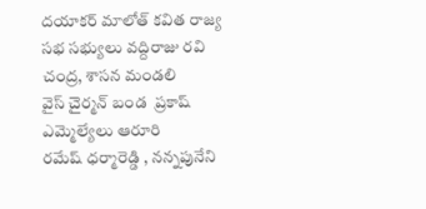దయాకర్‌ ‌మాలోత్‌ ‌కవిత రాజ్య సభ సభ్యులు వద్దిరాజు రవి చంద్ర, శాసన మండలి వైస్‌ ‌చైర్మన్‌ ‌బండ  ప్రకాష్‌  ఎమ్మెల్యేలు ఆరూరి రమేష్‌ ‌ధర్మారెడ్డి , నన్నపునేని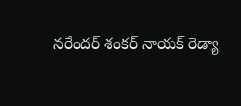నరేందర్‌ ‌శంకర్‌ ‌నాయక్‌ ‌రెడ్యా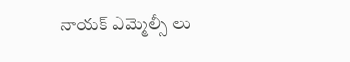నాయక్‌ ఎమ్మెల్సీ లు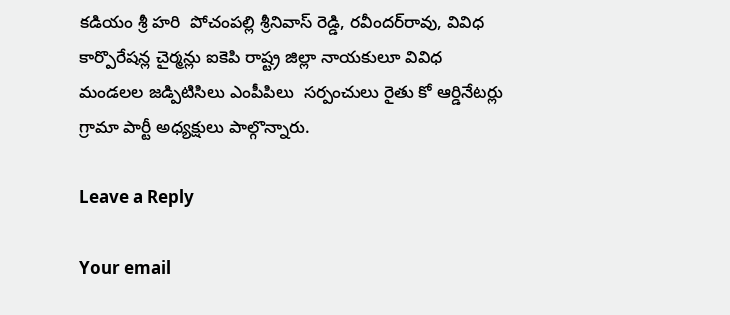కడియం శ్రీ హరి  పోచంపల్లి శ్రీనివాస్‌ ‌రెడ్డి, రవీందర్‌రావు, వివిధ కార్పొరేషన్ల చైర్మన్లు ఐకెపి రాష్ట్ర జిల్లా నాయకులూ వివిధ మండలల జడ్పిటిసిలు ఎంపీపిలు  సర్పంచులు రైతు కో ఆర్డినేటర్లు గ్రామా పార్టీ అధ్యక్షులు పాల్గొన్నారు.

Leave a Reply

Your email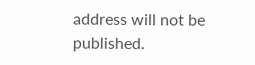address will not be published.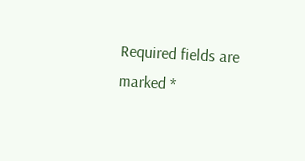Required fields are marked *